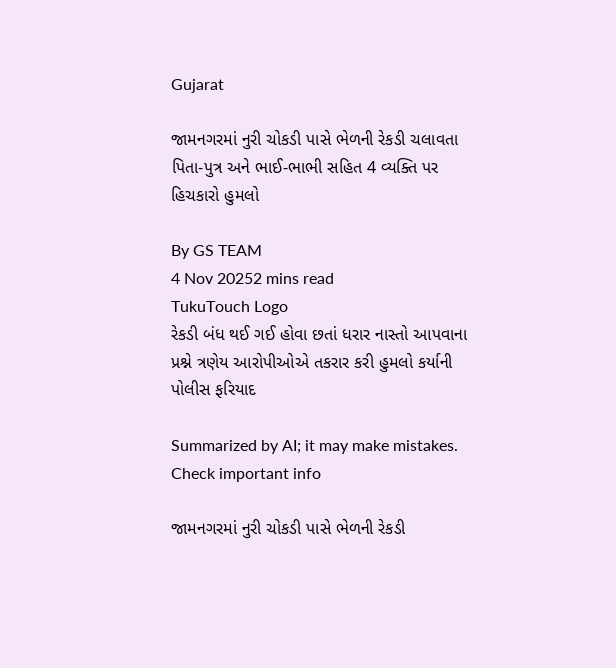Gujarat

જામનગરમાં નુરી ચોકડી પાસે ભેળની રેકડી ચલાવતા પિતા-પુત્ર અને ભાઈ-ભાભી સહિત 4 વ્યક્તિ પર હિચકારો હુમલો

By GS TEAM
4 Nov 20252 mins read
TukuTouch Logo
રેકડી બંધ થઈ ગઈ હોવા છતાં ધરાર નાસ્તો આપવાના પ્રશ્ને ત્રણેય આરોપીઓએ તકરાર કરી હુમલો કર્યાની પોલીસ ફરિયાદ

Summarized by AI; it may make mistakes. Check important info

જામનગરમાં નુરી ચોકડી પાસે ભેળની રેકડી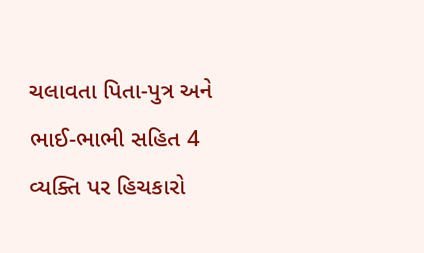ચલાવતા પિતા-પુત્ર અને ભાઈ-ભાભી સહિત 4 વ્યક્તિ પર હિચકારો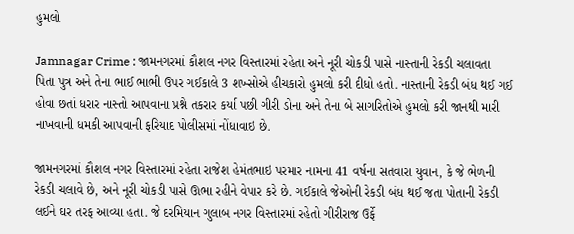હુમલો

Jamnagar Crime : જામનગરમાં કૌશલ નગર વિસ્તારમાં રહેતા અને નૂરી ચોકડી પાસે નાસ્તાની રેકડી ચલાવતા પિતા પુત્ર અને તેના ભાઈ ભાભી ઉપર ગઈકાલે 3 શખ્સોએ હીચકારો હુમલો કરી દીધો હતો. નાસ્તાની રેકડી બંધ થઈ ગઈ હોવા છતાં ધરાર નાસ્તો આપવાના પ્રશ્ને તકરાર કર્યા પછી ગીરી ડોના અને તેના બે સાગરિતોએ હુમલો કરી જાનથી મારી નાખવાની ધમકી આપવાની ફરિયાદ પોલીસમાં નોંધાવાઇ છે.

જામનગરમાં કૌશલ નગર વિસ્તારમાં રહેતા રાજેશ હેમંતભાઇ પરમાર નામના 41 વર્ષના સતવારા યુવાન, કે જે ભેળની રેકડી ચલાવે છે, અને નૂરી ચોકડી પાસે ઊભા રહીને વેપાર કરે છે. ગઈકાલે જેઓની રેકડી બંધ થઈ જતા પોતાની રેકડી લઈને ઘર તરફ આવ્યા હતા. જે દરમિયાન ગુલાબ નગર વિસ્તારમાં રહેતો ગીરીરાજ ઉર્ફે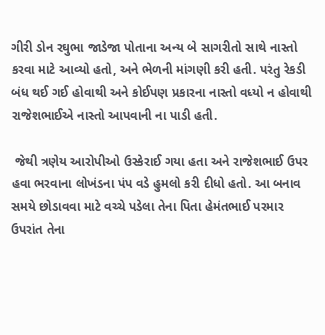ગીરી ડોન રઘુભા જાડેજા પોતાના અન્ય બે સાગરીતો સાથે નાસ્તો કરવા માટે આવ્યો હતો, અને ભેળની માંગણી કરી હતી. પરંતુ રેકડી બંધ થઈ ગઈ હોવાથી અને કોઈપણ પ્રકારના નાસ્તો વધ્યો ન હોવાથી રાજેશભાઈએ નાસ્તો આપવાની ના પાડી હતી.

 જેથી ત્રણેય આરોપીઓ ઉસ્કેરાઈ ગયા હતા અને રાજેશભાઈ ઉપર હવા ભરવાના લોખંડના પંપ વડે હુમલો કરી દીધો હતો. આ બનાવ સમયે છોડાવવા માટે વચ્ચે પડેલા તેના પિતા હેમંતભાઈ પરમાર ઉપરાંત તેના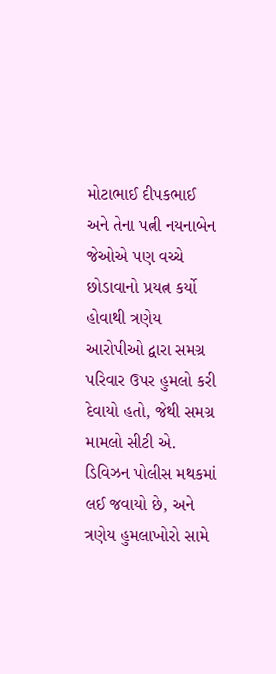મોટાભાઈ દીપકભાઈ અને તેના પત્ની નયનાબેન જેઓએ પણ વચ્ચે છોડાવાનો પ્રયત્ન કર્યો હોવાથી ત્રણેય આરોપીઓ દ્વારા સમગ્ર પરિવાર ઉપર હુમલો કરી દેવાયો હતો, જેથી સમગ્ર મામલો સીટી એ. ડિવિઝન પોલીસ મથકમાં લઈ જવાયો છે, અને ત્રણેય હુમલાખોરો સામે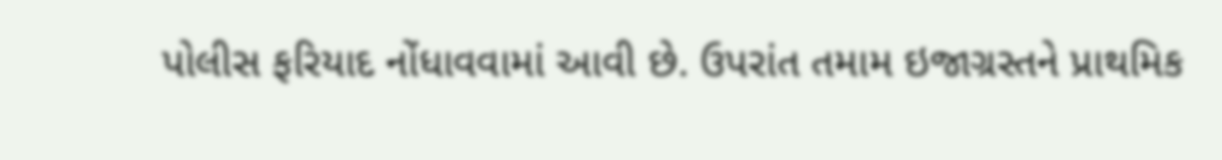પોલીસ ફરિયાદ નોંધાવવામાં આવી છે. ઉપરાંત તમામ ઇજાગ્રસ્તને પ્રાથમિક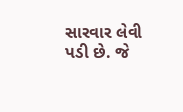સારવાર લેવી પડી છે. જે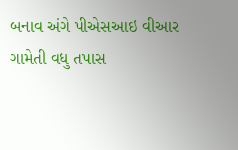બનાવ અંગે પીએસઆઇ વીઆર ગામેતી વધુ તપાસ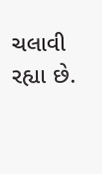ચલાવી રહ્યા છે.